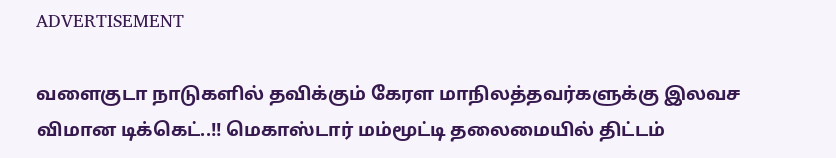ADVERTISEMENT

வளைகுடா நாடுகளில் தவிக்கும் கேரள மாநிலத்தவர்களுக்கு இலவச விமான டிக்கெட்..!! மெகாஸ்டார் மம்மூட்டி தலைமையில் திட்டம்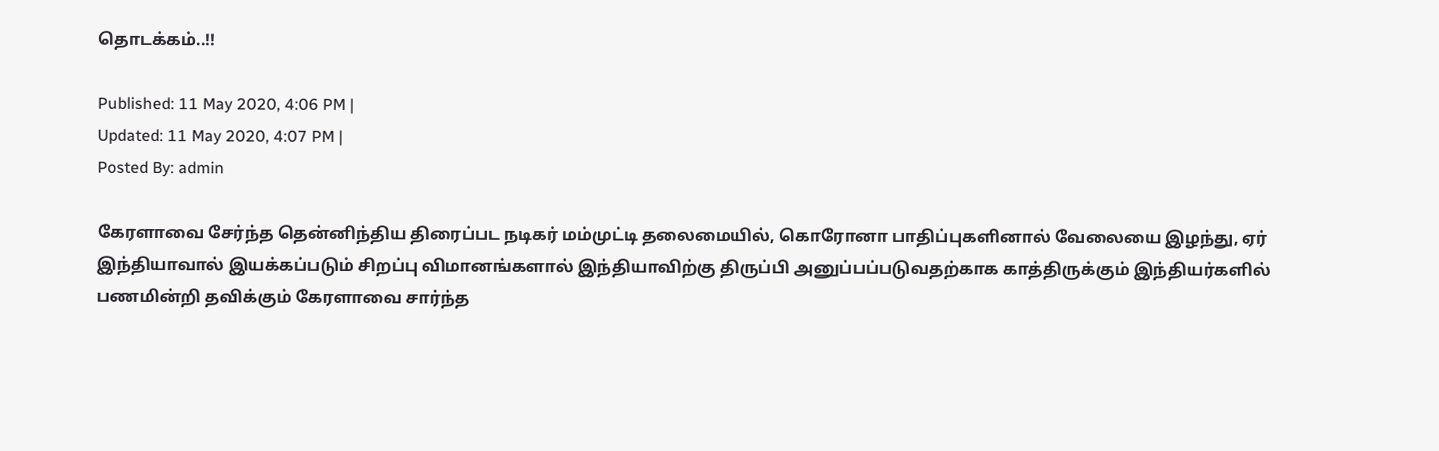தொடக்கம்..!!

Published: 11 May 2020, 4:06 PM |
Updated: 11 May 2020, 4:07 PM |
Posted By: admin

கேரளாவை சேர்ந்த தென்னிந்திய திரைப்பட நடிகர் மம்முட்டி தலைமையில், கொரோனா பாதிப்புகளினால் வேலையை இழந்து, ஏர் இந்தியாவால் இயக்கப்படும் சிறப்பு விமானங்களால் இந்தியாவிற்கு திருப்பி அனுப்பப்படுவதற்காக காத்திருக்கும் இந்தியர்களில் பணமின்றி தவிக்கும் கேரளாவை சார்ந்த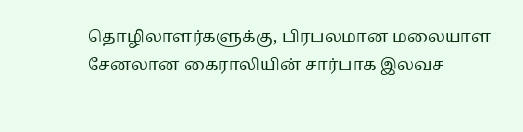தொழிலாளர்களுக்கு, பிரபலமான மலையாள சேனலான கைராலியின் சார்பாக இலவச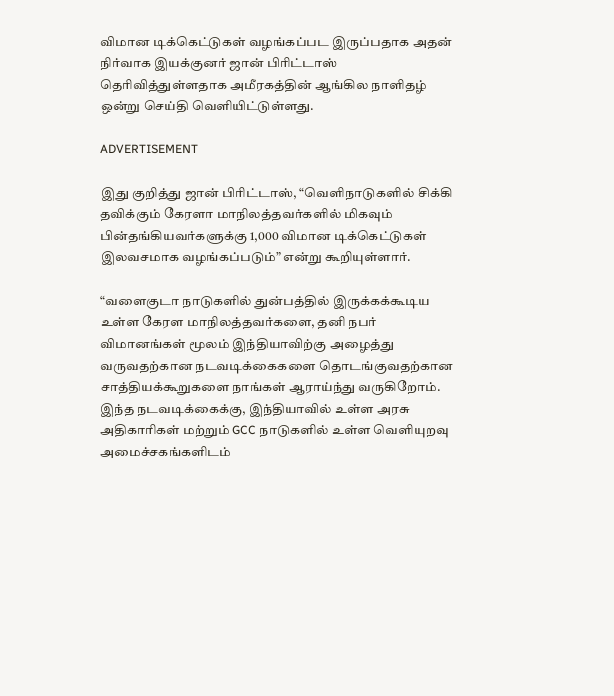விமான டிக்கெட்டுகள் வழங்கப்பட இருப்பதாக அதன் நிர்வாக இயக்குனர் ஜான் பிரிட்டாஸ் தெரிவித்துள்ளதாக அமீரகத்தின் ஆங்கில நாளிதழ் ஒன்று செய்தி வெளியிட்டுள்ளது.

ADVERTISEMENT

இது குறித்து ஜான் பிரிட்டாஸ், “வெளிநாடுகளில் சிக்கி தவிக்கும் கேரளா மாநிலத்தவர்களில் மிகவும் பின்தங்கியவர்களுக்கு 1,000 விமான டிக்கெட்டுகள் இலவசமாக வழங்கப்படும்” என்று கூறியுள்ளார்.

“வளைகுடா நாடுகளில் துன்பத்தில் இருக்கக்கூடிய உள்ள கேரள மாநிலத்தவர்களை, தனி நபர் விமானங்கள் மூலம் இந்தியாவிற்கு அழைத்து வருவதற்கான நடவடிக்கைகளை தொடங்குவதற்கான சாத்தியக்கூறுகளை நாங்கள் ஆராய்ந்து வருகிறோம். இந்த நடவடிக்கைக்கு, இந்தியாவில் உள்ள அரசு அதிகாரிகள் மற்றும் GCC நாடுகளில் உள்ள வெளியுறவு அமைச்சகங்களிடம்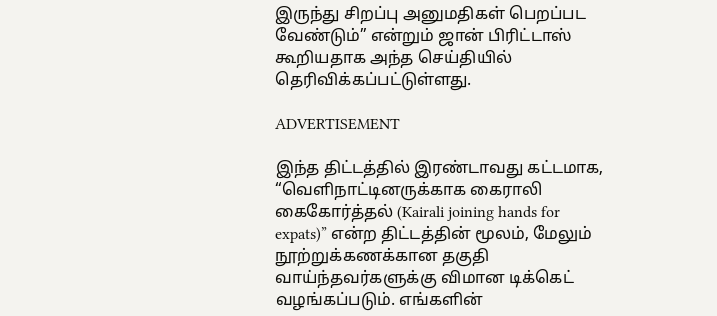இருந்து சிறப்பு அனுமதிகள் பெறப்பட வேண்டும்” என்றும் ஜான் பிரிட்டாஸ் கூறியதாக அந்த செய்தியில் தெரிவிக்கப்பட்டுள்ளது.

ADVERTISEMENT

இந்த திட்டத்தில் இரண்டாவது கட்டமாக, “வெளிநாட்டினருக்காக கைராலி கைகோர்த்தல் (Kairali joining hands for expats)” என்ற திட்டத்தின் மூலம், மேலும் நூற்றுக்கணக்கான தகுதி வாய்ந்தவர்களுக்கு விமான டிக்கெட் வழங்கப்படும். எங்களின்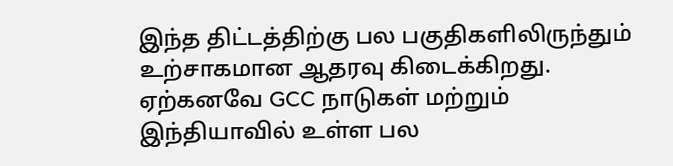இந்த திட்டத்திற்கு பல பகுதிகளிலிருந்தும் உற்சாகமான ஆதரவு கிடைக்கிறது. ஏற்கனவே GCC நாடுகள் மற்றும் இந்தியாவில் உள்ள பல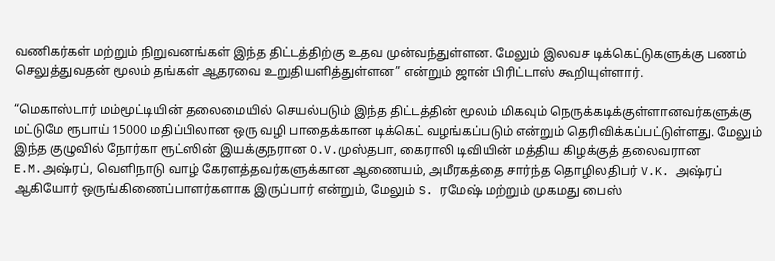வணிகர்கள் மற்றும் நிறுவனங்கள் இந்த திட்டத்திற்கு உதவ முன்வந்துள்ளன. மேலும் இலவச டிக்கெட்டுகளுக்கு பணம் செலுத்துவதன் மூலம் தங்கள் ஆதரவை உறுதியளித்துள்ளன” என்றும் ஜான் பிரிட்டாஸ் கூறியுள்ளார்.

“மெகாஸ்டார் மம்மூட்டியின் தலைமையில் செயல்படும் இந்த திட்டத்தின் மூலம் மிகவும் நெருக்கடிக்குள்ளானவர்களுக்கு மட்டுமே ரூபாய் 15000 மதிப்பிலான ஒரு வழி பாதைக்கான டிக்கெட் வழங்கப்படும் என்றும் தெரிவிக்கப்பட்டுள்ளது. மேலும் இந்த குழுவில் நோர்கா ரூட்ஸின் இயக்குநரான O.V.முஸ்தபா, கைராலி டிவியின் மத்திய கிழக்குத் தலைவரான E.M.அஷ்ரப், வெளிநாடு வாழ் கேரளத்தவர்களுக்கான ஆணையம், அமீரகத்தை சார்ந்த தொழிலதிபர் V.K. அஷ்ரப் ஆகியோர் ஒருங்கிணைப்பாளர்களாக இருப்பார் என்றும், மேலும் S. ரமேஷ் மற்றும் முகமது பைஸ்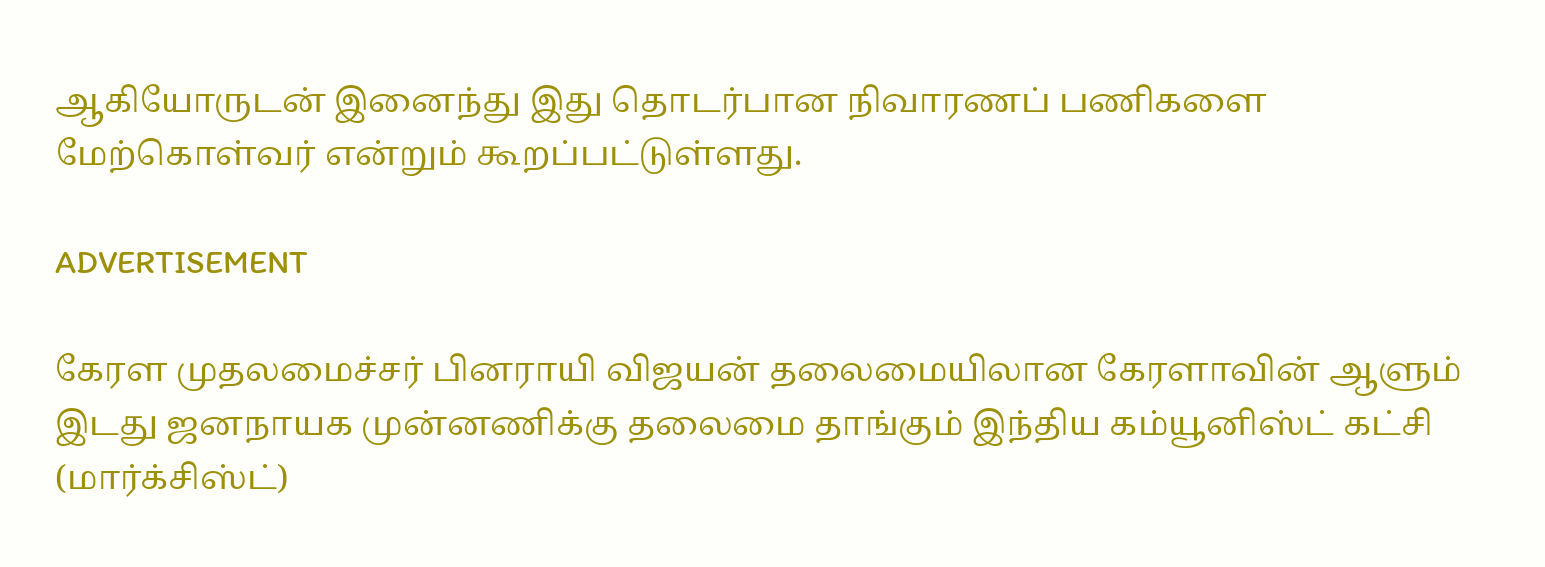ஆகியோருடன் இனைந்து இது தொடர்பான நிவாரணப் பணிகளை மேற்கொள்வர் என்றும் கூறப்பட்டுள்ளது.

ADVERTISEMENT

கேரள முதலமைச்சர் பினராயி விஜயன் தலைமையிலான கேரளாவின் ஆளும் இடது ஜனநாயக முன்னணிக்கு தலைமை தாங்கும் இந்திய கம்யூனிஸ்ட் கட்சி (மார்க்சிஸ்ட்)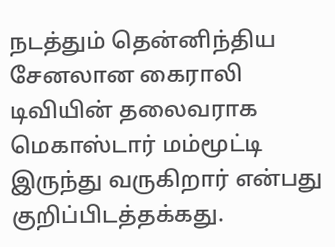நடத்தும் தென்னிந்திய சேனலான கைராலி டிவியின் தலைவராக மெகாஸ்டார் மம்மூட்டி இருந்து வருகிறார் என்பது குறிப்பிடத்தக்கது.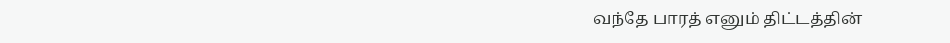வந்தே பாரத் எனும் திட்டத்தின்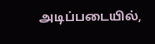அடிப்படையில்,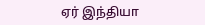ஏர் இந்தியா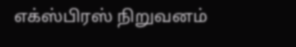எக்ஸ்பிரஸ் நிறுவனம்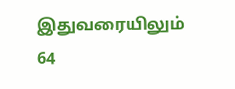இதுவரையிலும் 64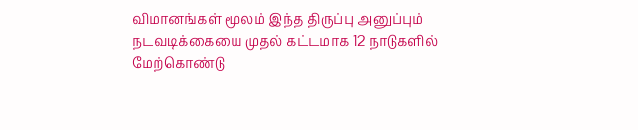விமானங்கள் மூலம் இந்த திருப்பு அனுப்பும் நடவடிக்கையை முதல் கட்டமாக 12 நாடுகளில் மேற்கொண்டு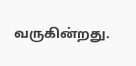வருகின்றது.